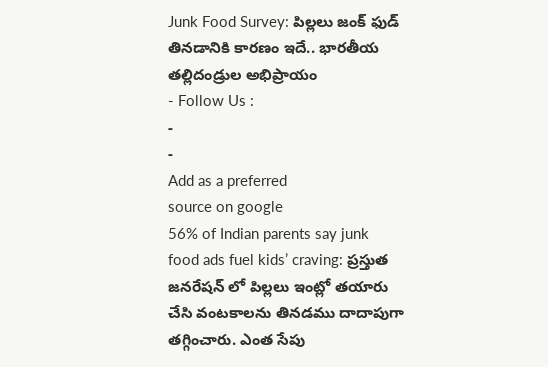Junk Food Survey: పిల్లలు జంక్ ఫుడ్ తినడానికి కారణం ఇదే.. భారతీయ తల్లిదండ్రుల అభిప్రాయం
- Follow Us :
-
-
Add as a preferred
source on google
56% of Indian parents say junk food ads fuel kids’ craving: ప్రస్తుత జనరేషన్ లో పిల్లలు ఇంట్లో తయారు చేసి వంటకాలను తినడము దాదాపుగా తగ్గించారు. ఎంత సేపు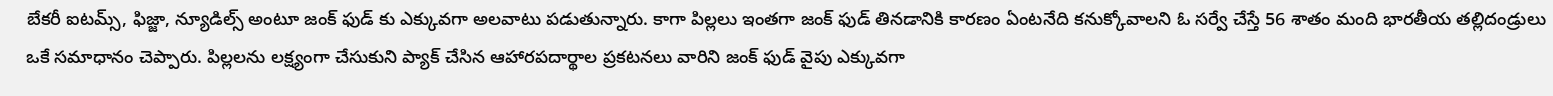బేకరీ ఐటమ్స్, ఫిజ్జా, న్యూడిల్స్ అంటూ జంక్ ఫుడ్ కు ఎక్కువగా అలవాటు పడుతున్నారు. కాగా పిల్లలు ఇంతగా జంక్ ఫుడ్ తినడానికి కారణం ఏంటనేది కనుక్కోవాలని ఓ సర్వే చేస్తే 56 శాతం మంది భారతీయ తల్లిదండ్రులు ఒకే సమాధానం చెప్పారు. పిల్లలను లక్ష్యంగా చేసుకుని ప్యాక్ చేసిన ఆహారపదార్థాల ప్రకటనలు వారిని జంక్ ఫుడ్ వైపు ఎక్కువగా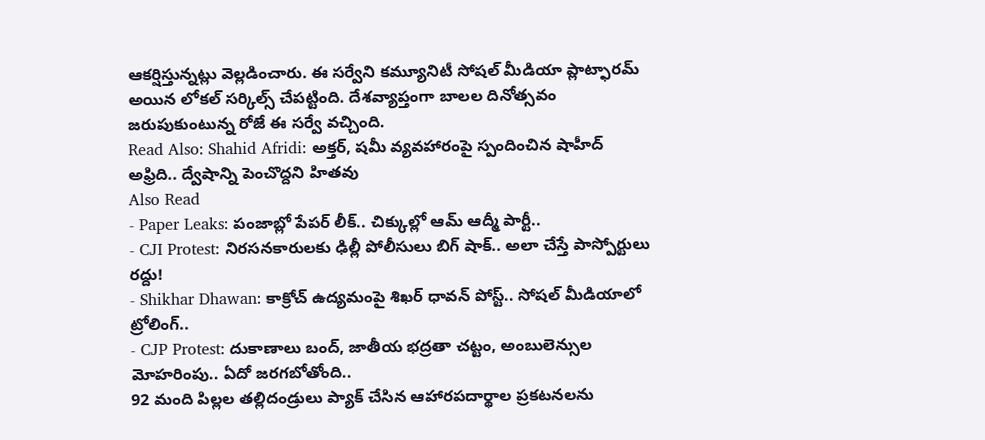ఆకర్షిస్తున్నట్లు వెల్లడించారు. ఈ సర్వేని కమ్యూనిటీ సోషల్ మీడియా ప్లాట్ఫారమ్ అయిన లోకల్ సర్కిల్స్ చేపట్టింది. దేశవ్యాప్తంగా బాలల దినోత్సవం జరుపుకుంటున్న రోజే ఈ సర్వే వచ్చింది.
Read Also: Shahid Afridi: అక్తర్, షమీ వ్యవహారంపై స్పందించిన షాహీద్ అఫ్రిది.. ద్వేషాన్ని పెంచొద్దని హితవు
Also Read
- Paper Leaks: పంజాబ్లో పేపర్ లీక్.. చిక్కుల్లో ఆమ్ ఆద్మీ పార్టీ..
- CJI Protest: నిరసనకారులకు ఢిల్లీ పోలీసులు బిగ్ షాక్.. అలా చేస్తే పాస్పోర్టులు రద్దు!
- Shikhar Dhawan: కాక్రోచ్ ఉద్యమంపై శిఖర్ ధావన్ పోస్ట్.. సోషల్ మీడియాలో ట్రోలింగ్..
- CJP Protest: దుకాణాలు బంద్, జాతీయ భద్రతా చట్టం, అంబులెన్సుల మోహరింపు.. ఏదో జరగబోతోంది..
92 మంది పిల్లల తల్లిదండ్రులు ప్యాక్ చేసిన ఆహారపదార్థాల ప్రకటనలను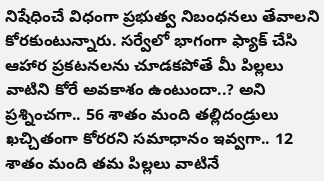నిషేధించే విధంగా ప్రభుత్వ నిబంధనలు తేవాలని కోరకుంటున్నారు. సర్వేలో భాగంగా ఫ్యాక్ చేసి ఆహార ప్రకటనలను చూడకపోతే మీ పిల్లలు వాటిని కోరే అవకాశం ఉంటుందా..? అని ప్రశ్నించగా.. 56 శాతం మంది తల్లిదండ్రులు ఖచ్చితంగా కోరరని సమాధానం ఇవ్వగా.. 12 శాతం మంది తమ పిల్లలు వాటినే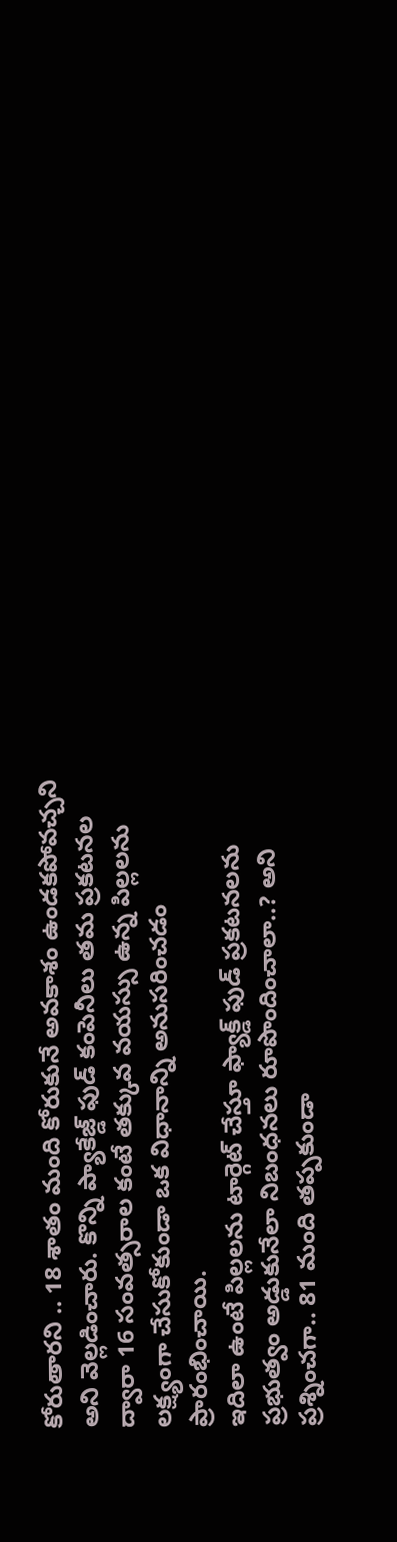కోరుతారని .. 18 శాతం మంది కోరుకునే అవకాశం ఉండకపోవచ్చని అని వెల్లడించారు. కొన్ని ప్యాకేజ్డ్ ఫుడ్ కంపెనీలు తమ ప్రకటనల ద్వారా 16 సంవత్సరాల కంటే తక్కువ వయస్సు ఉన్న పిల్లలను లక్ష్యంగా చేసుకోకుండా ఒక విధానాన్ని అనుసరించడం ప్రారంభించాయి.
ఇదిలా ఉంటే పిల్లలను టార్గెట్ చేస్తూ ఫ్యాక్డ్ ఫుడ్ ప్రకటనలను ప్రభుత్వం అడ్డుకునేలా నిబంధనలు రూపొందించాలా..? అని ప్రశ్నించగా.. 81 మంది తప్పకుండా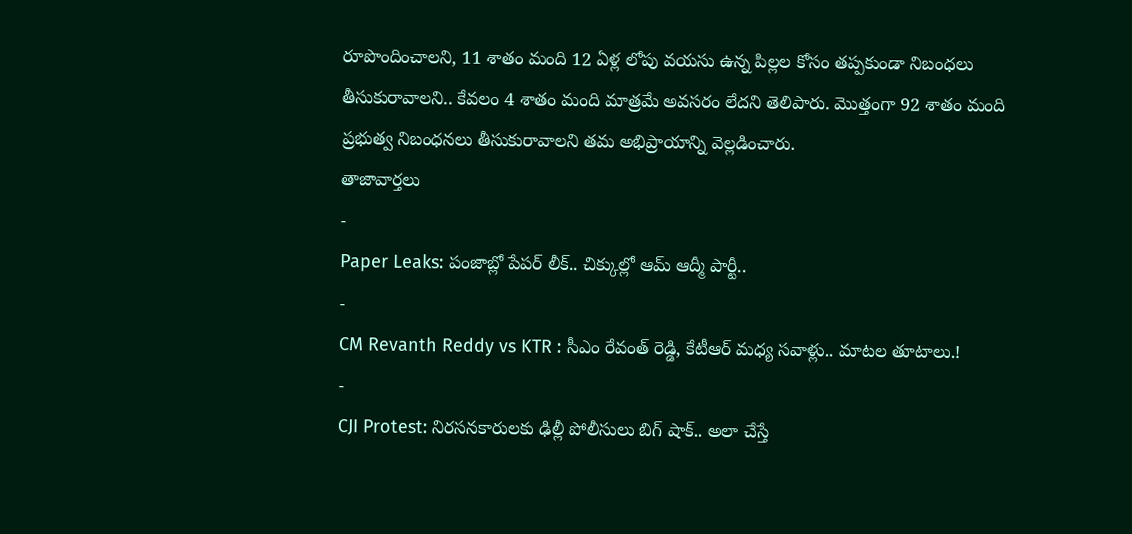రూపొందించాలని, 11 శాతం మంది 12 ఏళ్ల లోపు వయసు ఉన్న పిల్లల కోసం తప్పకుండా నిబంధలు తీసుకురావాలని.. కేవలం 4 శాతం మంది మాత్రమే అవసరం లేదని తెలిపారు. మొత్తంగా 92 శాతం మంది ప్రభుత్వ నిబంధనలు తీసుకురావాలని తమ అభిప్రాయాన్ని వెల్లడించారు.
తాజావార్తలు
-
Paper Leaks: పంజాబ్లో పేపర్ లీక్.. చిక్కుల్లో ఆమ్ ఆద్మీ పార్టీ..
-
CM Revanth Reddy vs KTR : సీఎం రేవంత్ రెడ్డి, కేటీఆర్ మధ్య సవాళ్లు.. మాటల తూటాలు.!
-
CJI Protest: నిరసనకారులకు ఢిల్లీ పోలీసులు బిగ్ షాక్.. అలా చేస్తే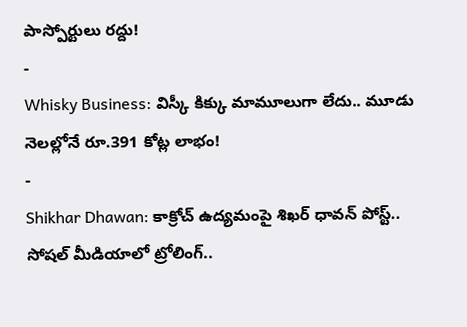పాస్పోర్టులు రద్దు!
-
Whisky Business: విస్కీ కిక్కు మామూలుగా లేదు.. మూడు నెలల్లోనే రూ.391 కోట్ల లాభం!
-
Shikhar Dhawan: కాక్రోచ్ ఉద్యమంపై శిఖర్ ధావన్ పోస్ట్.. సోషల్ మీడియాలో ట్రోలింగ్..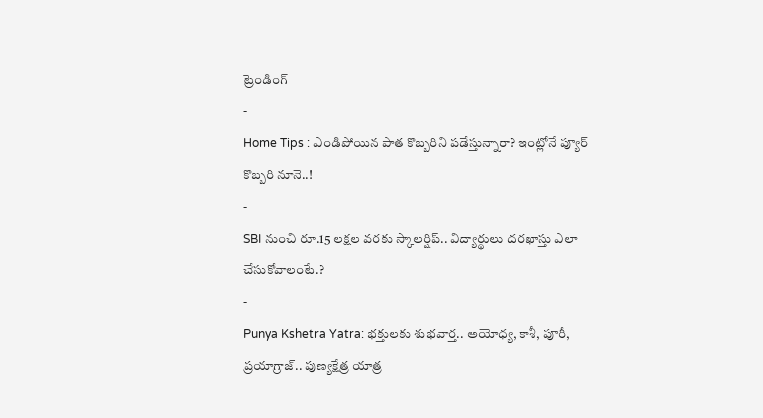ట్రెండింగ్
-
Home Tips : ఎండిపోయిన పాత కొబ్బరిని పడేస్తున్నారా? ఇంట్లోనే ప్యూర్ కొబ్బరి నూనె..!
-
SBI నుంచి రూ.15 లక్షల వరకు స్కాలర్షిప్.. విద్యార్థులు దరఖాస్తు ఎలా చేసుకోవాలంటే.?
-
Punya Kshetra Yatra: భక్తులకు శుభవార్త.. అయోధ్య, కాశీ, పూరీ, ప్రయాగ్రాజ్.. పుణ్యక్షేత్ర యాత్ర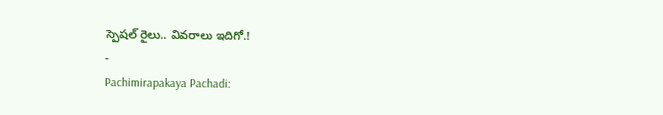స్పెషల్ రైలు.. వివరాలు ఇదిగో.!
-
Pachimirapakaya Pachadi: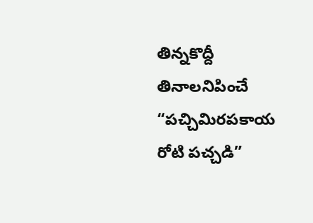తిన్నకొద్దీ తినాలనిపించే “పచ్చిమిరపకాయ రోటి పచ్చడి”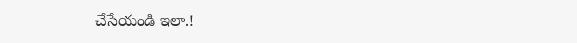చేసేయండి ఇలా.!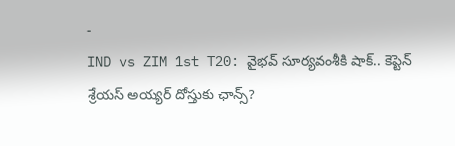-
IND vs ZIM 1st T20: వైభవ్ సూర్యవంశీకి షాక్.. కెప్టెన్ శ్రేయస్ అయ్యర్ దోస్తుకు ఛాన్స్?